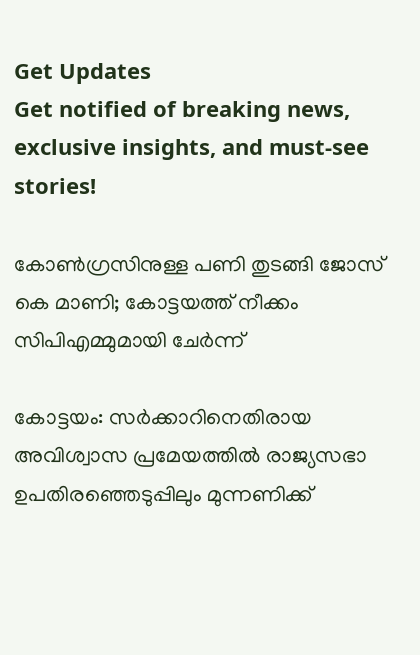Get Updates
Get notified of breaking news, exclusive insights, and must-see stories!

കോണ്‍ഗ്രസിനുള്ള പണി തുടങ്ങി ജോസ് കെ മാണി; കോട്ടയത്ത് നീക്കം സിപിഎമ്മുമായി ചേര്‍ന്ന്

കോട്ടയം: സര്‍ക്കാറിനെതിരായ അവിശ്വാസ പ്രമേയത്തില്‍ രാജ്യസഭാ ഉപതിരഞ്ഞെടുപ്പിലും മുന്നണിക്ക്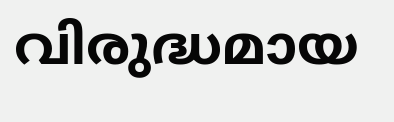വിരുദ്ധമായ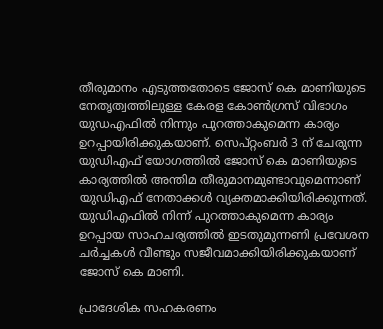തീരുമാനം എടുത്തതോടെ ജോസ് കെ മാണിയുടെ നേതൃത്വത്തിലുള്ള കേരള കോണ്‍ഗ്രസ് വിഭാഗം യുഡഎഫില്‍ നിന്നും പുറത്താകുമെന്ന കാര്യം ഉറപ്പായിരിക്കുകയാണ്. സെപ്റ്റംബര്‍ 3 ന് ചേരുന്ന യുഡിഎഫ് യോഗത്തില്‍ ജോസ് കെ മാണിയുടെ കാര്യത്തില്‍ അന്തിമ തീരുമാനമുണ്ടാവുമെന്നാണ് യുഡിഎഫ് നേതാക്കള്‍ വ്യക്തമാക്കിയിരിക്കുന്നത്. യുഡിഎഫില്‍ നിന്ന് പുറത്താകുമെന്ന കാര്യം ഉറപ്പായ സാഹചര്യത്തില്‍ ഇടതുമുന്നണി പ്രവേശന ചര്‍ച്ചകള്‍ വീണ്ടും സജീവമാക്കിയിരിക്കുകയാണ് ജോസ് കെ മാണി.

പ്രാദേശിക സഹകരണം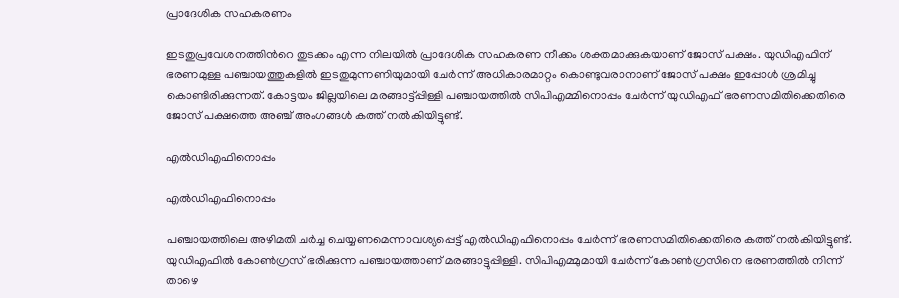പ്രാദേശിക സഹകരണം

ഇടതുപ്രവേശനത്തിന്‍റെ തുടക്കം എന്ന നിലയില്‍ പ്രാദേശിക സഹകരണ നീക്കം ശക്തമാക്കുകയാണ് ജോസ് പക്ഷം. യുഡിഎഫിന് ഭരണമുള്ള പഞ്ചായത്തുകളില്‍ ഇടതുമുന്നണിയുമായി ചേര്‍ന്ന് അധികാരമാറ്റം കൊണ്ടുവരാനാണ് ജോസ് പക്ഷം ഇപ്പോള്‍ ശ്രമിച്ചു കൊണ്ടിരിക്കുന്നത്. കോട്ടയം ജില്ലയിലെ മരങ്ങാട്ട്പ്പിള്ളി പഞ്ചായത്തില്‍ സിപിഎമ്മിനൊപ്പം ചേര്‍ന്ന് യുഡിഎഫ് ഭരണസമിതിക്കെതിരെ ജോസ് പക്ഷത്തെ അഞ്ച് അംഗങ്ങള്‍ കത്ത് നല്‍കിയിട്ടുണ്ട്.

എല്‍ഡിഎഫിനൊപ്പം

എല്‍ഡിഎഫിനൊപ്പം

പഞ്ചായത്തിലെ അഴിമതി ചര്‍ച്ച ചെയ്യണമെന്നാവശ്യപ്പെട്ട് എല്‍ഡിഎഫിനൊപ്പം ചേര്‍ന്ന് ഭരണസമിതിക്കെതിരെ കത്ത് നല്‍കിയിട്ടുണ്ട്. യുഡിഎഫില്‍ കോണ്‍ഗ്രസ് ഭരിക്കുന്ന പഞ്ചായത്താണ് മരങ്ങാട്ടുപ്പിള്ളി. സിപിഎമ്മുമായി ചേര്‍ന്ന് കോണ്‍ഗ്രസിനെ ഭരണത്തില്‍ നിന്ന് താഴെ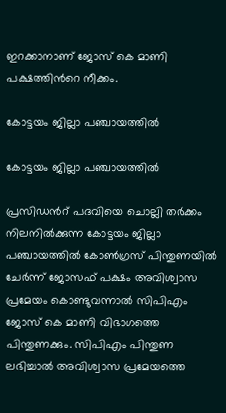ഇറക്കാനാണ് ജോസ് കെ മാണി പക്ഷത്തിന്‍റെ നീക്കം.

കോട്ടയം ജില്ലാ പഞ്ചായത്തില്‍

കോട്ടയം ജില്ലാ പഞ്ചായത്തില്‍

പ്രസിഡന്‍റ് പദവിയെ ചൊല്ലി തര്‍ക്കം നിലനില്‍ക്കുന്ന കോട്ടയം ജില്ലാ പഞ്ചായത്തില്‍ കോണ്‍ഗ്രസ് പിന്തുണയില്‍ ചേര്‍ന്ന് ജോസഫ് പക്ഷം അവിശ്വാസ പ്രമേയം കൊണ്ടുവന്നാല്‍ സിപിഎം ജോസ് കെ മാണി വിഭാഗത്തെ പിന്തുണക്കും. സിപിഎം പിന്തുണ ലഭിച്ചാല്‍ അവിശ്വാസ പ്രമേയത്തെ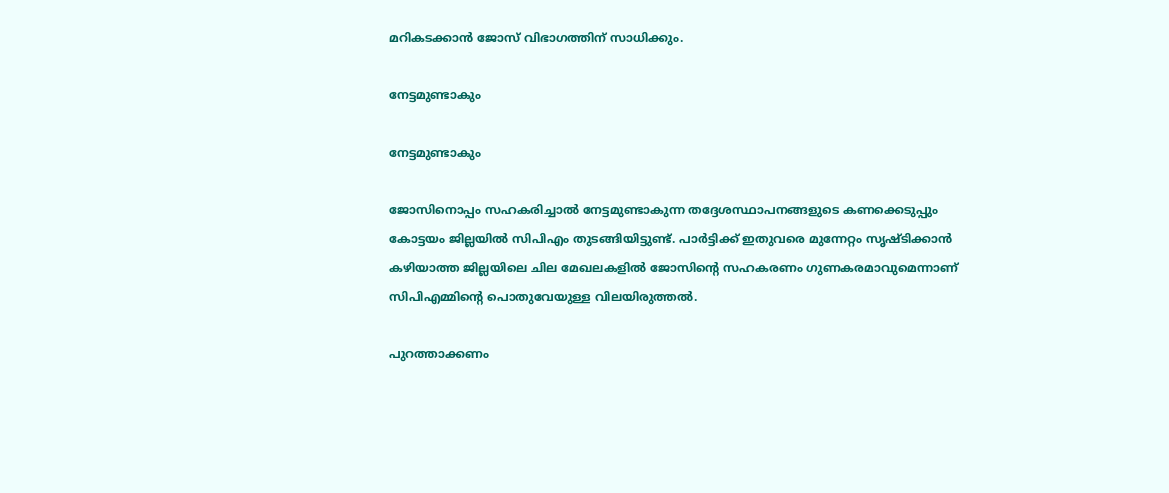മറികടക്കാന്‍ ജോസ് വിഭാഗത്തിന് സാധിക്കും.

നേട്ടമുണ്ടാകും

നേട്ടമുണ്ടാകും

ജോസിനൊപ്പം സഹകരിച്ചാല്‍ നേട്ടമുണ്ടാകുന്ന തദ്ദേശസ്ഥാപനങ്ങളുടെ കണക്കെടുപ്പും കോട്ടയം ജില്ലയില്‍ സിപിഎം തുടങ്ങിയിട്ടുണ്ട്. പാര്‍ട്ടിക്ക് ഇതുവരെ മുന്നേറ്റം സൃഷ്ടിക്കാന്‍ കഴിയാത്ത ജില്ലയിലെ ചില മേഖലകളില്‍ ജോസിന്‍റെ സഹകരണം ഗുണകരമാവുമെന്നാണ് സിപിഎമ്മിന്‍റെ പൊതുവേയുള്ള വിലയിരുത്തല്‍.

പുറത്താക്കണം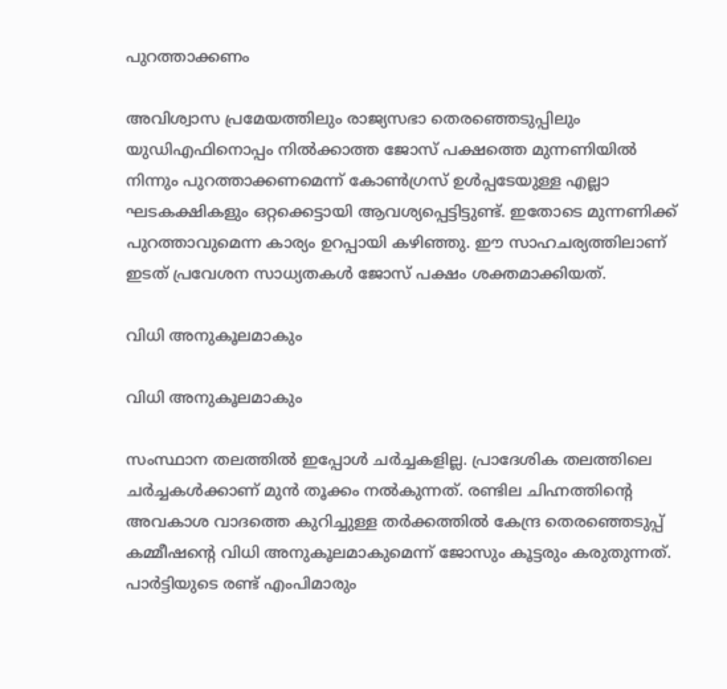പുറത്താക്കണം

അവിശ്വാസ പ്രമേയത്തിലും രാജ്യസഭാ തെരഞ്ഞെടുപ്പിലും യുഡിഎഫിനൊപ്പം നിൽക്കാത്ത ജോസ് പക്ഷത്തെ മുന്നണിയില്‍ നിന്നും പുറത്താക്കണമെന്ന് കോണ്‍ഗ്രസ് ഉള്‍പ്പടേയുള്ള എല്ലാ ഘടകക്ഷികളും ഒറ്റക്കെട്ടായി ആവശ്യപ്പെട്ടിട്ടുണ്ട്. ഇതോടെ മുന്നണിക്ക് പുറത്താവുമെന്ന കാര്യം ഉറപ്പായി കഴിഞ്ഞു. ഈ സാഹചര്യത്തിലാണ് ഇടത് പ്രവേശന സാധ്യതകള്‍ ജോസ് പക്ഷം ശക്തമാക്കിയത്.

വിധി അനുകൂലമാകും

വിധി അനുകൂലമാകും

സംസ്ഥാന തലത്തില്‍ ഇപ്പോള്‍ ചര്‍ച്ചകളില്ല. പ്രാദേശിക തലത്തിലെ ചര്‍ച്ചകള്‍ക്കാണ് മുന്‍ തൂക്കം നല്‍കുന്നത്. രണ്ടില ചിഹ്നത്തിന്‍റെ അവകാശ വാദത്തെ കുറിച്ചുള്ള തര്‍ക്കത്തില്‍ കേന്ദ്ര തെരഞ്ഞെടുപ്പ് കമ്മീഷന്‍റെ വിധി അനുകൂലമാകുമെന്ന് ജോസും കൂട്ടരും കരുതുന്നത്. പാര്‍ട്ടിയുടെ രണ്ട് എംപിമാരും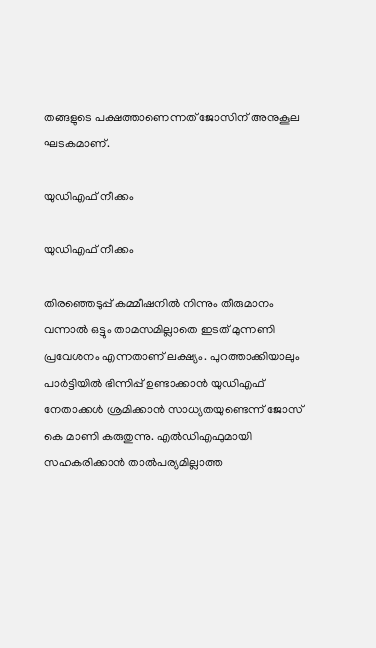തങ്ങളുടെ പക്ഷത്താണെന്നത് ജോസിന് അനുകൂല ഘടകമാണ്.

യുഡിഎഫ് നീക്കം

യുഡിഎഫ് നീക്കം

തിരഞ്ഞെടുപ്പ് കമ്മീഷനില്‍ നിന്നും തീരുമാനം വന്നാല്‍ ഒട്ടും താമസമില്ലാതെ ഇടത് മുന്നണി പ്രവേശനം എന്നതാണ് ലക്ഷ്യം. പുറത്താക്കിയാലും പാര്‍ട്ടിയില്‍ ഭിന്നിപ്പ് ഉണ്ടാക്കാൻ യുഡിഎഫ് നേതാക്കള്‍ ശ്രമിക്കാൻ സാധ്യതയുണ്ടെന്ന് ജോസ് കെ മാണി കരുതുന്നു. എല്‍ഡിഎഫുമായി സഹകരിക്കാന്‍ താല്‍പര്യമില്ലാത്ത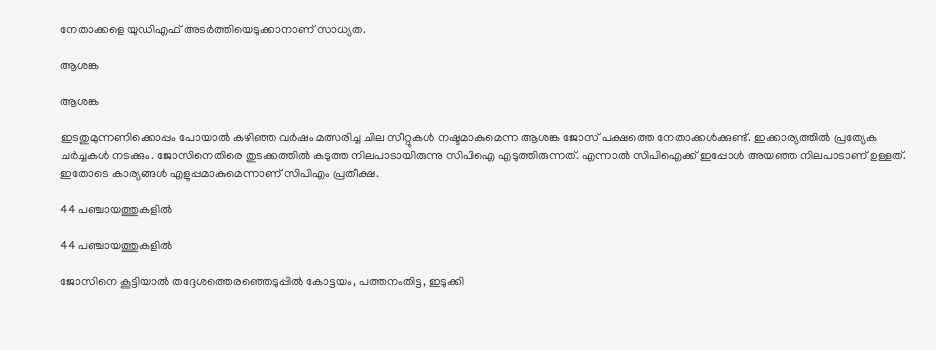നേതാക്കളെ യുഡിഎഫ് അടര്‍ത്തിയെടുക്കാനാണ് സാധ്യത.

ആശങ്ക

ആശങ്ക

ഇടതുമുന്നണിക്കൊപ്പം പോയാല്‍ കഴിഞ്ഞ വര്‍ഷം മത്സരിച്ച ചില സീറ്റുകള്‍ നഷ്ടമാകുമെന്ന ആശങ്ക ജോസ് പക്ഷത്തെ നേതാക്കള്‍ക്കുണ്ട്. ഇക്കാര്യത്തില്‍ പ്രത്യേക ചര്‍ച്ചകള്‍ നടക്കും. ജോസിനെതിരെ തുടക്കത്തില്‍ കടുത്ത നിലപാടായിരുന്നു സിപിഐ എടുത്തിരുന്നത്. എന്നാല്‍ സിപിഐക്ക് ഇപ്പോള്‍ അയഞ്ഞ നിലപാടാണ് ഉള്ളത്. ഇതോടെ കാര്യങ്ങള്‍ എളുപ്പമാകുമെന്നാണ് സിപിഎം പ്രതീക്ഷ.

44 പഞ്ചായത്തുകളില്‍

44 പഞ്ചായത്തുകളില്‍

ജോസിനെ കൂട്ടിയാല്‍ തദ്ദേശത്തെരഞ്ഞെടുപ്പില്‍ കോട്ടയം, പത്തനംതിട്ട, ഇടുക്കി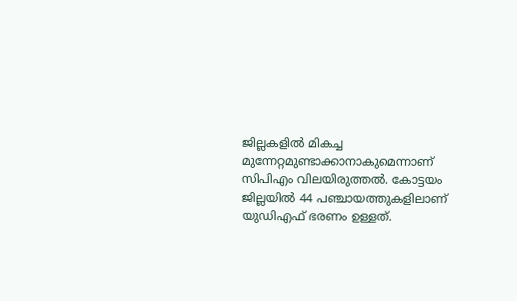ജില്ലകളില്‍ മികച്ച മുന്നേറ്റമുണ്ടാക്കാനാകുമെന്നാണ് സിപിഎം വിലയിരുത്തല്‍. കോട്ടയം ജില്ലയില്‍ 44 പഞ്ചായത്തുകളിലാണ് യുഡിഎഫ് ഭരണം ഉള്ളത്.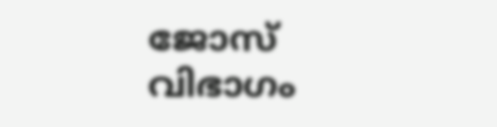ജോസ് വിഭാഗം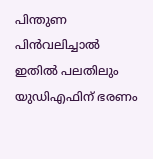പിന്തുണ പിന്‍വലിച്ചാല്‍ ഇതില്‍ പലതിലും യുഡിഎഫിന് ഭരണം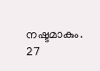നഷ്ടമാകും. 27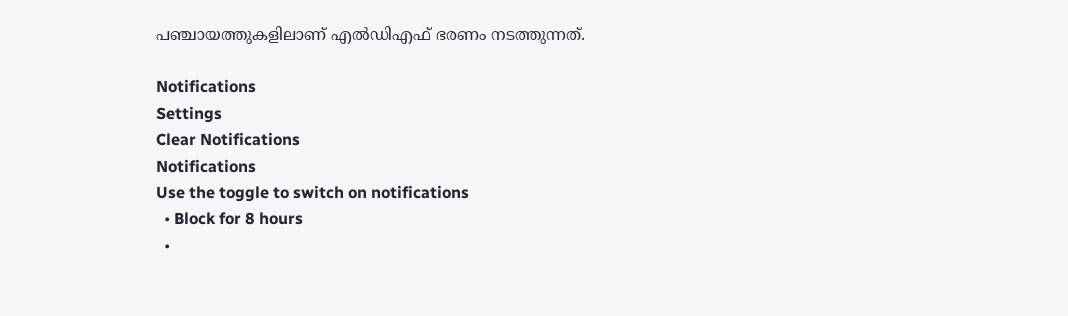പഞ്ചായത്തുകളിലാണ് എല്‍ഡിഎഫ് ഭരണം നടത്തുന്നത്.

Notifications
Settings
Clear Notifications
Notifications
Use the toggle to switch on notifications
  • Block for 8 hours
  •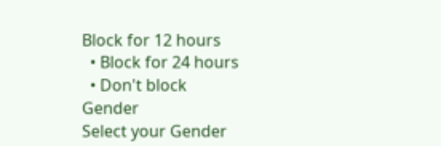Block for 12 hours
  • Block for 24 hours
  • Don't block
Gender
Select your Gender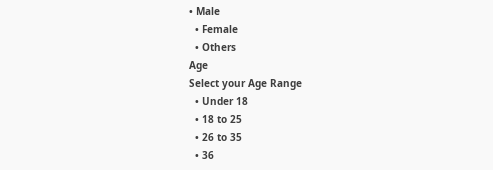• Male
  • Female
  • Others
Age
Select your Age Range
  • Under 18
  • 18 to 25
  • 26 to 35
  • 36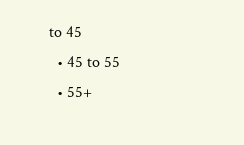to 45
  • 45 to 55
  • 55+